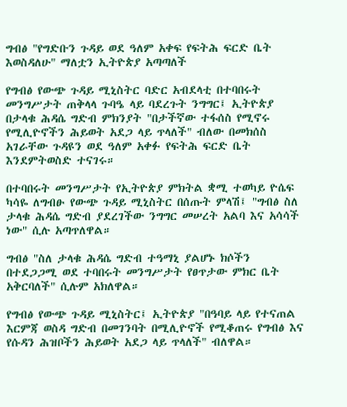ግብፅ "የግድቡን ጉዳይ ወደ ዓለም አቀፍ የፍትሕ ፍርድ ቤት እወስዳለሁ" ማለቷን ኢትዮጵያ አጣጣለች

የግብፅ የውጭ ጉዳይ ሚኒስትር ባድር አብደላቲ በተባበሩት መንግሥታት ጠቅላላ ጉባዔ ላይ ባደረጉት ንግግር፤ ኢትዮጵያ በታላቁ ሕዳሴ ግድብ ምክንያት "በታችኛው ተፋሰስ የሚኖሩ የሚሊዮኖችን ሕይወት አደጋ ላይ ጥላለች" ብለው በመክሰስ አገራቸው ጉዳዩን ወደ ዓለም አቀፉ የፍትሕ ፍርድ ቤት እንደምትወስድ ተናገሩ።

በተባበሩት መንግሥታት የኢትዮጵያ ምክትል ቋሚ ተወካይ ዮሴፍ ካሳዬ ለግብፁ የውጭ ጉዳይ ሚኒስትር በሰጡት ምላሽ፤ "ግብፅ ስለ ታላቁ ሕዳሴ ግድብ ያደረገችው ንግግር መሠረት አልባ እና አሳሳች ነው" ሲሉ አጣጥለዋል።

ግብፅ "ስለ ታላቁ ሕዳሴ ግድብ ተዓማኒ ያልሆኑ ክሶችን በተደጋጋሚ ወደ ተባበሩት መንግሥታት የፀጥታው ምክር ቤት አቅርባለች" ሲሉም አክለዋል።

የግብፅ የውጭ ጉዳይ ሚኒስትር፤ ኢትዮጵያ "በዓባይ ላይ የተናጠል እርምጃ ወስዳ ግድብ በመገንባት በሚሊዮኖች የሚቆጠሩ የግብፅ እና የሱዳን ሕዝቦችን ሕይወት አደጋ ላይ ጥላለች" ብለዋል።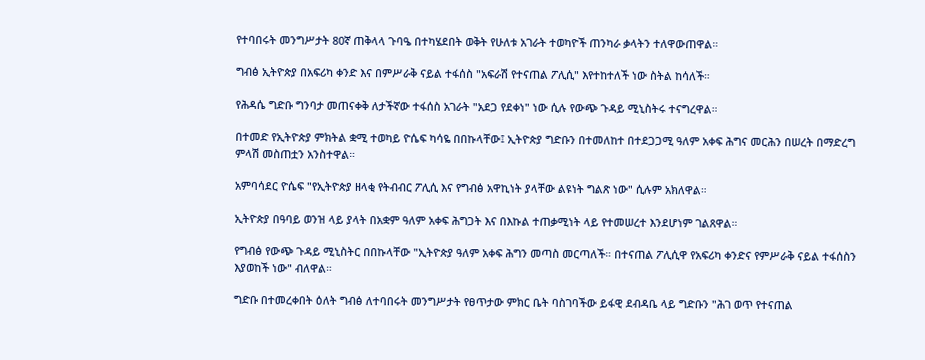የተባበሩት መንግሥታት 80ኛ ጠቅላላ ጉባዔ በተካሄደበት ወቅት የሁለቱ አገራት ተወካዮች ጠንካራ ቃላትን ተለዋውጠዋል።

ግብፅ ኢትዮጵያ በአፍሪካ ቀንድ እና በምሥራቅ ናይል ተፋሰስ "አፍራሽ የተናጠል ፖሊሲ" እየተከተለች ነው ስትል ከሳለች።

የሕዳሴ ግድቡ ግንባታ መጠናቀቅ ለታችኛው ተፋሰስ አገራት "አደጋ የደቀነ" ነው ሲሉ የውጭ ጉዳይ ሚኒስትሩ ተናግረዋል።

በተመድ የኢትዮጵያ ምክትል ቋሚ ተወካይ ዮሴፍ ካሳዬ በበኩላቸው፤ ኢትዮጵያ ግድቡን በተመለከተ በተደጋጋሚ ዓለም አቀፍ ሕግና መርሕን በሠረት በማድረግ ምላሽ መስጠቷን አንስተዋል።

አምባሳደር ዮሴፍ "የኢትዮጵያ ዘላቂ የትብብር ፖሊሲ እና የግብፅ አዋኪነት ያላቸው ልዩነት ግልጽ ነው" ሲሉም አክለዋል።

ኢትዮጵያ በዓባይ ወንዝ ላይ ያላት በአቋም ዓለም አቀፍ ሕግጋት እና በእኩል ተጠቃሚነት ላይ የተመሠረተ እንደሆነም ገልጸዋል።

የግብፅ የውጭ ጉዳይ ሚኒስትር በበኩላቸው "ኢትዮጵያ ዓለም አቀፍ ሕግን መጣስ መርጣለች። በተናጠል ፖሊሲዋ የአፍሪካ ቀንድና የምሥራቅ ናይል ተፋሰስን እያወከች ነው" ብለዋል።

ግድቡ በተመረቀበት ዕለት ግብፅ ለተባበሩት መንግሥታት የፀጥታው ምክር ቤት ባስገባችው ይፋዊ ደብዳቤ ላይ ግድቡን "ሕገ ወጥ የተናጠል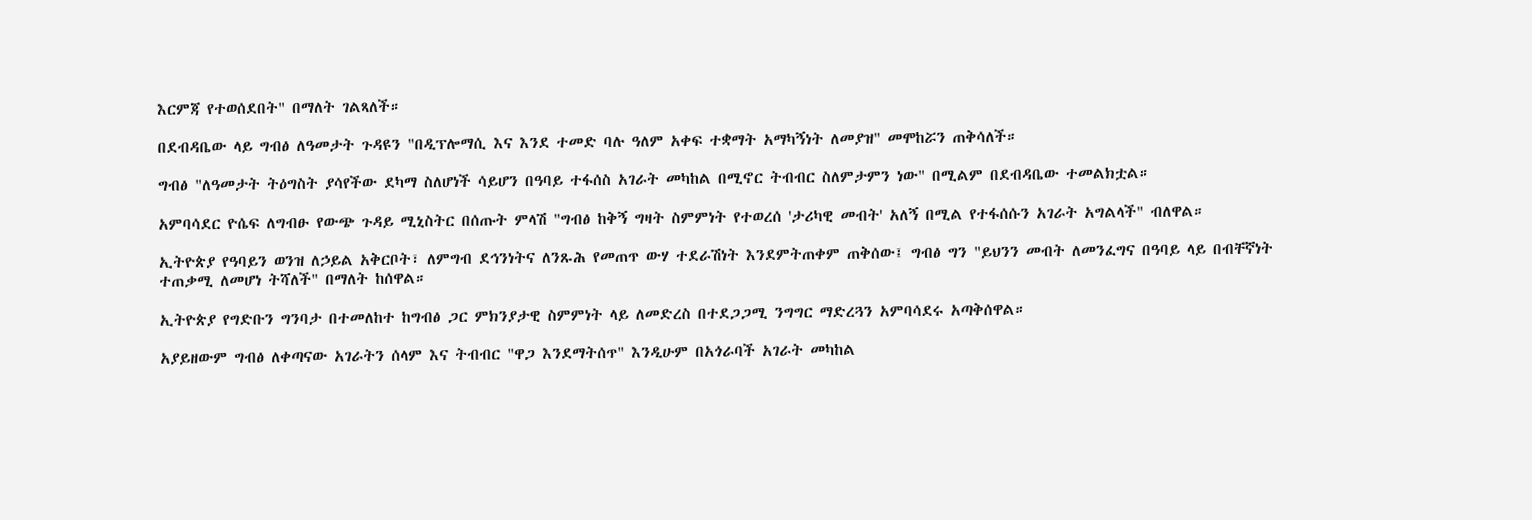እርምጃ የተወሰደበት" በማለት ገልጻለች።

በደብዳቤው ላይ ግብፅ ለዓመታት ጉዳዩን "በዲፕሎማሲ እና እንደ ተመድ ባሉ ዓለም አቀፍ ተቋማት አማካኝነት ለመያዝ" መሞከሯን ጠቅሳለች።

ግብፅ "ለዓመታት ትዕግስት ያሳየችው ደካማ ስለሆነች ሳይሆን በዓባይ ተፋሰስ አገራት መካከል በሚኖር ትብብር ስለምታምን ነው" በሚልም በደብዳቤው ተመልክቷል።

አምባሳደር ዮሴፍ ለግብፁ የውጭ ጉዳይ ሚኒስትር በሰጡት ምላሽ "ግብፅ ከቅኝ ግዛት ስምምነት የተወረሰ 'ታሪካዊ መብት' አለኝ በሚል የተፋሰሱን አገራት አግልላች" ብለዋል።

ኢትዮጵያ የዓባይን ወንዝ ለኃይል አቅርቦት፣ ለምግብ ደኅንነትና ለንጹሕ የመጠጥ ውሃ ተደራሽነት እንደምትጠቀም ጠቅሰው፤ ግብፅ ግን "ይህንን መብት ለመንፈግና በዓባይ ላይ በብቸኛነት ተጠቃሚ ለመሆነ ትሻለች" በማለት ከሰዋል።

ኢትዮጵያ የግድቡን ግንባታ በተመለከተ ከግብፅ ጋር ምክንያታዊ ስምምነት ላይ ለመድረስ በተደጋጋሚ ንግግር ማድረጓን አምባሳደሩ አጣቅሰዋል።

አያይዘውም ግብፅ ለቀጣናው አገራትን ሰላም እና ትብብር "ዋጋ እንደማትሰጥ" እንዲሁም በአጎራባች አገራት መካከል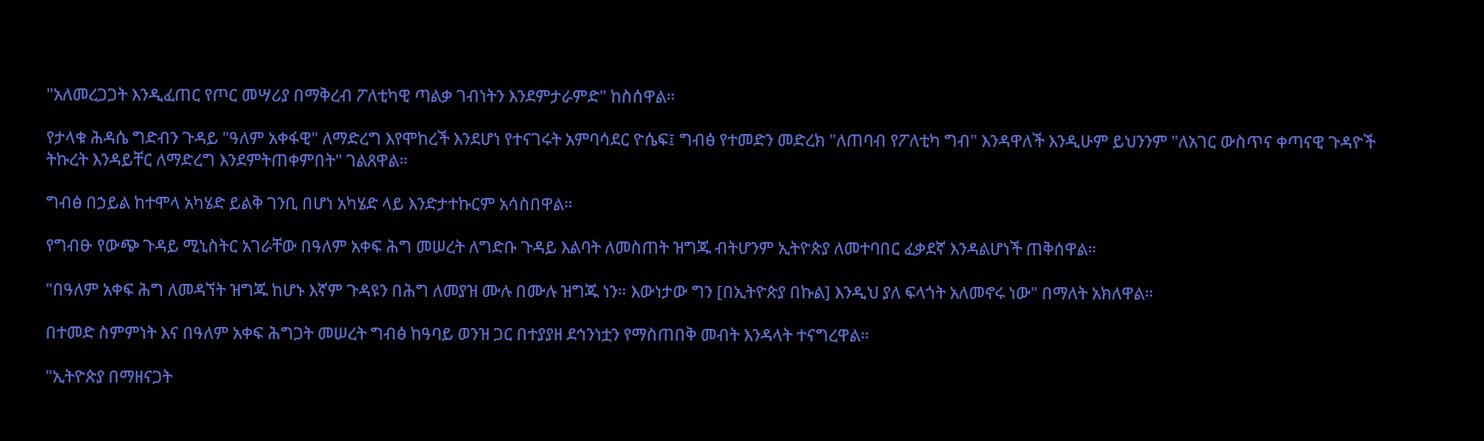"አለመረጋጋት እንዲፈጠር የጦር መሣሪያ በማቅረብ ፖለቲካዊ ጣልቃ ገብነትን እንደምታራምድ" ከስሰዋል።

የታላቁ ሕዳሴ ግድብን ጉዳይ "ዓለም አቀፋዊ" ለማድረግ እየሞከረች እንደሆነ የተናገሩት አምባሳደር ዮሴፍ፤ ግብፅ የተመድን መድረክ "ለጠባብ የፖለቲካ ግብ" እንዳዋለች እንዲሁም ይህንንም "ለአገር ውስጥና ቀጣናዊ ጉዳዮች ትኩረት እንዳይቸር ለማድረግ እንደምትጠቀምበት" ገልጸዋል።

ግብፅ በኃይል ከተሞላ አካሄድ ይልቅ ገንቢ በሆነ አካሄድ ላይ እንድታተኩርም አሳስበዋል።

የግብፁ የውጭ ጉዳይ ሚኒስትር አገራቸው በዓለም አቀፍ ሕግ መሠረት ለግድቡ ጉዳይ እልባት ለመስጠት ዝግጁ ብትሆንም ኢትዮጵያ ለመተባበር ፈቃደኛ እንዳልሆነች ጠቅሰዋል።

"በዓለም አቀፍ ሕግ ለመዳኘት ዝግጁ ከሆኑ እኛም ጉዳዩን በሕግ ለመያዝ ሙሉ በሙሉ ዝግጁ ነን። እውነታው ግን [በኢትዮጵያ በኩል] እንዲህ ያለ ፍላጎት አለመኖሩ ነው" በማለት አክለዋል።

በተመድ ስምምነት እና በዓለም አቀፍ ሕግጋት መሠረት ግብፅ ከዓባይ ወንዝ ጋር በተያያዘ ደኅንነቷን የማስጠበቅ መብት እንዳላት ተናግረዋል።

"ኢትዮጵያ በማዘናጋት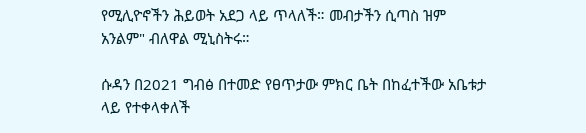የሚሊዮኖችን ሕይወት አደጋ ላይ ጥላለች። መብታችን ሲጣስ ዝም አንልም" ብለዋል ሚኒስትሩ።

ሱዳን በ2021 ግብፅ በተመድ የፀጥታው ምክር ቤት በከፈተችው አቤቱታ ላይ የተቀላቀለች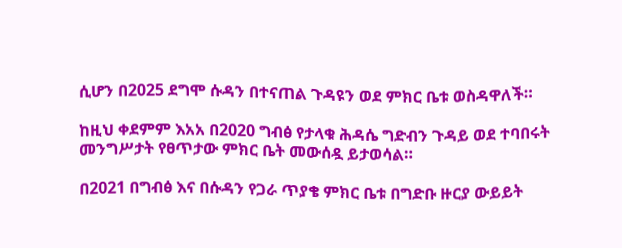ሲሆን በ2025 ደግሞ ሱዳን በተናጠል ጉዳዩን ወደ ምክር ቤቱ ወስዳዋለች።

ከዚህ ቀደምም እአአ በ2020 ግብፅ የታላቁ ሕዳሴ ግድብን ጉዳይ ወደ ተባበሩት መንግሥታት የፀጥታው ምክር ቤት መውሰዷ ይታወሳል።

በ2021 በግብፅ እና በሱዳን የጋራ ጥያቄ ምክር ቤቱ በግድቡ ዙርያ ውይይት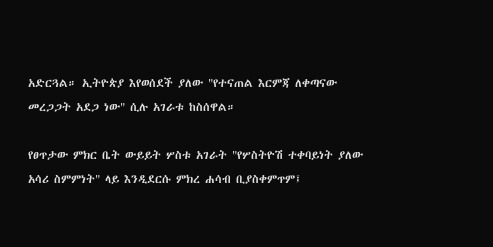አድርጓል። ኢትዮጵያ እየወሰደች ያለው "የተናጠል እርምጃ ለቀጣናው መረጋጋት አደጋ ነው" ሲሉ አገራቱ ከስሰዋል።

የፀጥታው ምክር ቤት ውይይት ሦስቱ አገራት "የሦስትዮሽ ተቀባይነት ያለው አሳሪ ስምምነት" ላይ እንዲደርሱ ምክረ ሐሳብ ቢያስቀምጥም፤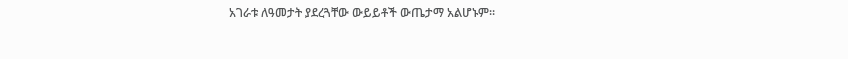አገራቱ ለዓመታት ያደረጓቸው ውይይቶች ውጤታማ አልሆኑም።